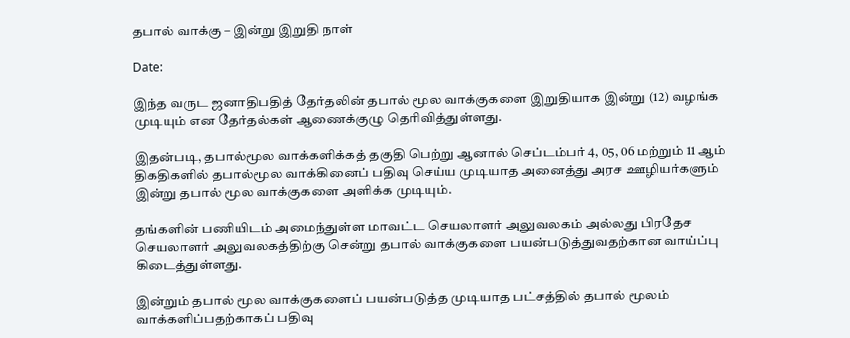தபால் வாக்கு – இன்று இறுதி நாள்

Date:

இந்த வருட ஜனாதிபதித் தேர்தலின் தபால் மூல வாக்குகளை இறுதியாக இன்று (12) வழங்க முடியும் என தேர்தல்கள் ஆணைக்குழு தெரிவித்துள்ளது.

இதன்படி, தபால்மூல வாக்களிக்கத் தகுதி பெற்று ஆனால் செப்டம்பர் 4, 05, 06 மற்றும் 11 ஆம் திகதிகளில் தபால்மூல வாக்கினைப் பதிவு செய்ய முடியாத அனைத்து அரச ஊழியர்களும் இன்று தபால் மூல வாக்குகளை அளிக்க முடியும்.

தங்களின் பணியிடம் அமைந்துள்ள மாவட்ட செயலாளர் அலுவலகம் அல்லது பிரதேச செயலாளர் அலுவலகத்திற்கு சென்று தபால் வாக்குகளை பயன்படுத்துவதற்கான வாய்ப்பு கிடைத்துள்ளது.

இன்றும் தபால் மூல வாக்குகளைப் பயன்படுத்த முடியாத பட்சத்தில் தபால் மூலம் வாக்களிப்பதற்காகப் பதிவு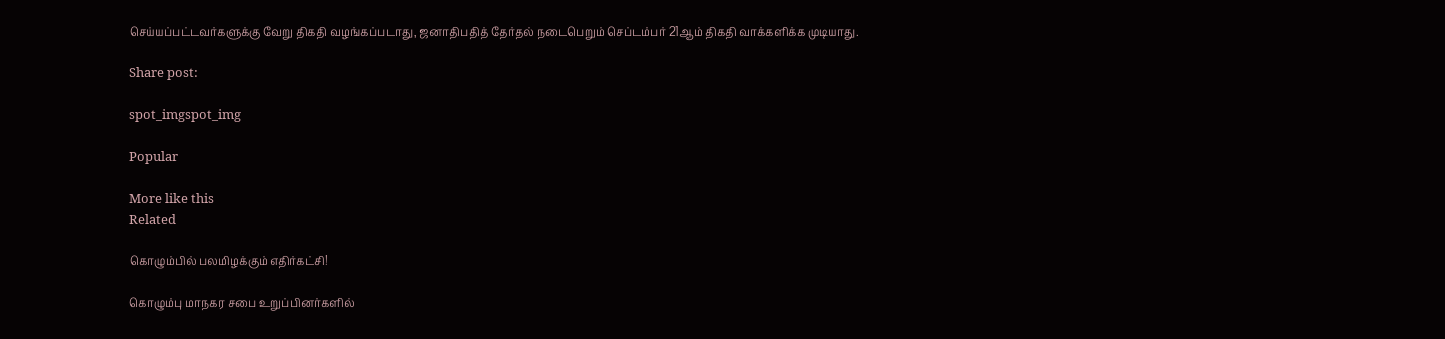செய்யப்பட்டவர்களுக்கு வேறு திகதி வழங்கப்படாது, ஜனாதிபதித் தேர்தல் நடைபெறும் செப்டம்பர் 21ஆம் திகதி வாக்களிக்க முடியாது.

Share post:

spot_imgspot_img

Popular

More like this
Related

கொழும்பில் பலமிழக்கும் எதிர்கட்சி!

கொழும்பு மாநகர சபை உறுப்பினர்களில்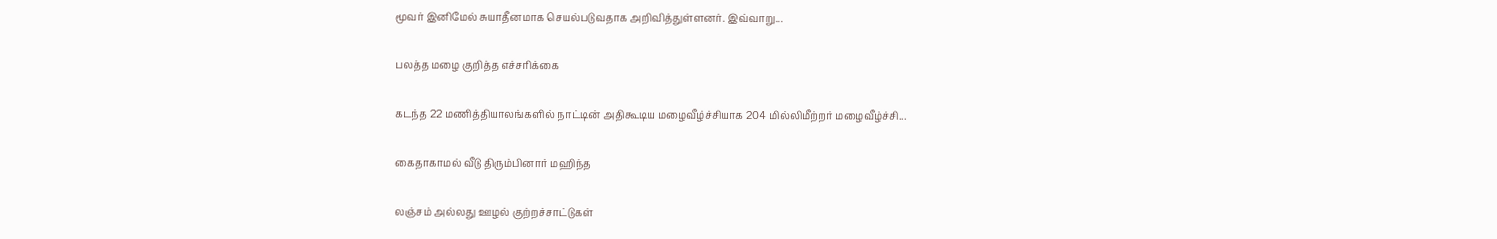மூவர் இனிமேல் சுயாதீனமாக செயல்படுவதாக அறிவித்துள்ளனர். இவ்வாறு...

பலத்த மழை குறித்த எச்சரிக்கை

கடந்த 22 மணித்தியாலங்களில் நாட்டின் அதிகூடிய மழைவீழ்ச்சியாக 204 மில்லிமீற்றர் மழைவீழ்ச்சி...

கைதாகாமல் வீடு திரும்பினார் மஹிந்த

லஞ்சம் அல்லது ஊழல் குற்றச்சாட்டுகள்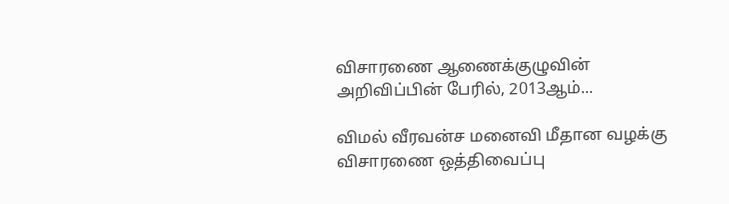விசாரணை ஆணைக்குழுவின் அறிவிப்பின் பேரில், 2013ஆம்...

விமல் வீரவன்ச மனைவி மீதான வழக்கு விசாரணை ஒத்திவைப்பு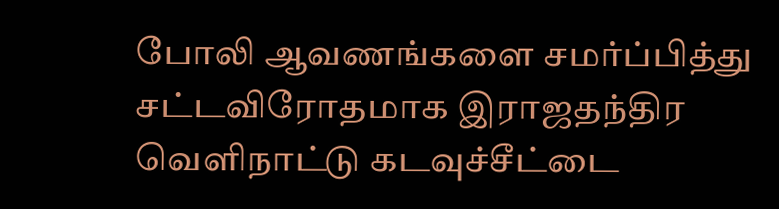போலி ஆவணங்களை சமர்ப்பித்து சட்டவிரோதமாக இராஜதந்திர வெளிநாட்டு கடவுச்சீட்டை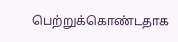பெற்றுக்கொண்டதாக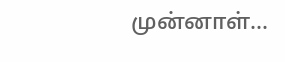முன்னாள்...